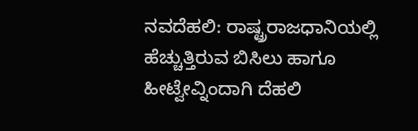ನವದೆಹಲಿ: ರಾಷ್ಟ್ರರಾಜಧಾನಿಯಲ್ಲಿ ಹೆಚ್ಚುತ್ತಿರುವ ಬಿಸಿಲು ಹಾಗೂ ಹೀಟ್ವೇವ್ನಿಂದಾಗಿ ದೆಹಲಿ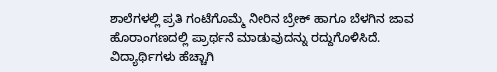ಶಾಲೆಗಳಲ್ಲಿ ಪ್ರತಿ ಗಂಟೆಗೊಮ್ಮೆ ನೀರಿನ ಬ್ರೇಕ್ ಹಾಗೂ ಬೆಳಗಿನ ಜಾವ ಹೊರಾಂಗಣದಲ್ಲಿ ಪ್ರಾರ್ಥನೆ ಮಾಡುವುದನ್ನು ರದ್ದುಗೊಳಿಸಿದೆ.
ವಿದ್ಯಾರ್ಥಿಗಳು ಹೆಚ್ಚಾಗಿ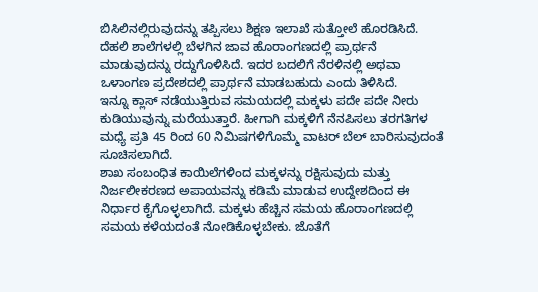ಬಿಸಿಲಿನಲ್ಲಿರುವುದನ್ನು ತಪ್ಪಿಸಲು ಶಿಕ್ಷಣ ಇಲಾಖೆ ಸುತ್ತೋಲೆ ಹೊರಡಿಸಿದೆ. ದೆಹಲಿ ಶಾಲೆಗಳಲ್ಲಿ ಬೆಳಗಿನ ಜಾವ ಹೊರಾಂಗಣದಲ್ಲಿ ಪ್ರಾರ್ಥನೆ ಮಾಡುವುದನ್ನು ರದ್ದುಗೊಳಿಸಿದೆ. ಇದರ ಬದಲಿಗೆ ನೆರಳಿನಲ್ಲಿ ಅಥವಾ ಒಳಾಂಗಣ ಪ್ರದೇಶದಲ್ಲಿ ಪ್ರಾರ್ಥನೆ ಮಾಡಬಹುದು ಎಂದು ತಿಳಿಸಿದೆ.
ಇನ್ನೂ ಕ್ಲಾಸ್ ನಡೆಯುತ್ತಿರುವ ಸಮಯದಲ್ಲಿ ಮಕ್ಕಳು ಪದೇ ಪದೇ ನೀರು ಕುಡಿಯುವುನ್ನು ಮರೆಯುತ್ತಾರೆ. ಹೀಗಾಗಿ ಮಕ್ಕಳಿಗೆ ನೆನಪಿಸಲು ತರಗತಿಗಳ ಮಧ್ಯೆ ಪ್ರತಿ 45 ರಿಂದ 60 ನಿಮಿಷಗಳಿಗೊಮ್ಮೆ ವಾಟರ್ ಬೆಲ್ ಬಾರಿಸುವುದಂತೆ ಸೂಚಿಸಲಾಗಿದೆ.
ಶಾಖ ಸಂಬಂಧಿತ ಕಾಯಿಲೆಗಳಿಂದ ಮಕ್ಕಳನ್ನು ರಕ್ಷಿಸುವುದು ಮತ್ತು ನಿರ್ಜಲೀಕರಣದ ಅಪಾಯವನ್ನು ಕಡಿಮೆ ಮಾಡುವ ಉದ್ದೇಶದಿಂದ ಈ ನಿರ್ಧಾರ ಕೈಗೊಳ್ಳಲಾಗಿದೆ. ಮಕ್ಕಳು ಹೆಚ್ಚಿನ ಸಮಯ ಹೊರಾಂಗಣದಲ್ಲಿ ಸಮಯ ಕಳೆಯದಂತೆ ನೋಡಿಕೊಳ್ಳಬೇಕು. ಜೊತೆಗೆ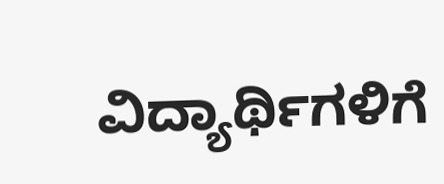ವಿದ್ಯಾರ್ಥಿಗಳಿಗೆ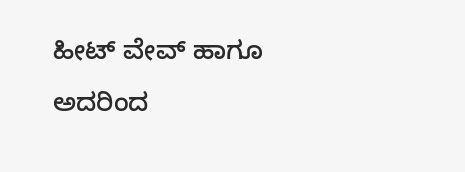ಹೀಟ್ ವೇವ್ ಹಾಗೂ ಅದರಿಂದ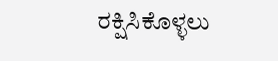ರಕ್ಷಿಸಿಕೊಳ್ಳಲು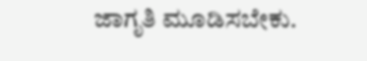ಜಾಗೃತಿ ಮೂಡಿಸಬೇಕು.